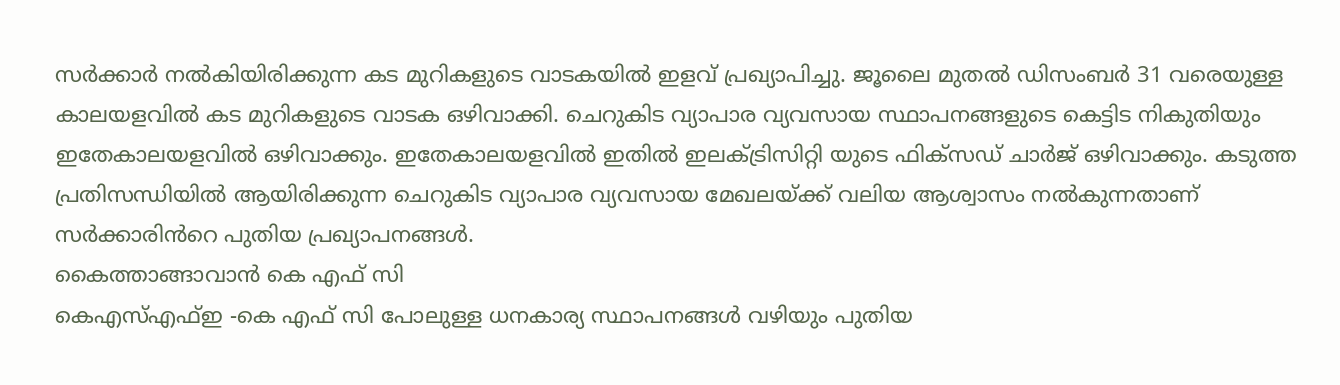സർക്കാർ നൽകിയിരിക്കുന്ന കട മുറികളുടെ വാടകയിൽ ഇളവ് പ്രഖ്യാപിച്ചു. ജൂലൈ മുതൽ ഡിസംബർ 31 വരെയുള്ള കാലയളവിൽ കട മുറികളുടെ വാടക ഒഴിവാക്കി. ചെറുകിട വ്യാപാര വ്യവസായ സ്ഥാപനങ്ങളുടെ കെട്ടിട നികുതിയും ഇതേകാലയളവിൽ ഒഴിവാക്കും. ഇതേകാലയളവിൽ ഇതിൽ ഇലക്ട്രിസിറ്റി യുടെ ഫിക്സഡ് ചാർജ് ഒഴിവാക്കും. കടുത്ത പ്രതിസന്ധിയിൽ ആയിരിക്കുന്ന ചെറുകിട വ്യാപാര വ്യവസായ മേഖലയ്ക്ക് വലിയ ആശ്വാസം നൽകുന്നതാണ് സർക്കാരിൻറെ പുതിയ പ്രഖ്യാപനങ്ങൾ.
കൈത്താങ്ങാവാൻ കെ എഫ് സി
കെഎസ്എഫ്ഇ -കെ എഫ് സി പോലുള്ള ധനകാര്യ സ്ഥാപനങ്ങൾ വഴിയും പുതിയ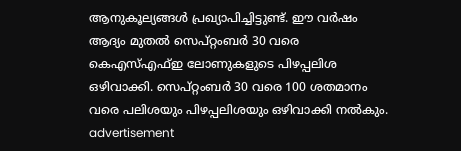ആനുകൂല്യങ്ങൾ പ്രഖ്യാപിച്ചിട്ടുണ്ട്. ഈ വർഷം ആദ്യം മുതൽ സെപ്റ്റംബർ 30 വരെ കെഎസ്എഫ്ഇ ലോണുകളുടെ പിഴപ്പലിശ ഒഴിവാക്കി. സെപ്റ്റംബർ 30 വരെ 100 ശതമാനം വരെ പലിശയും പിഴപ്പലിശയും ഒഴിവാക്കി നൽകും.
advertisement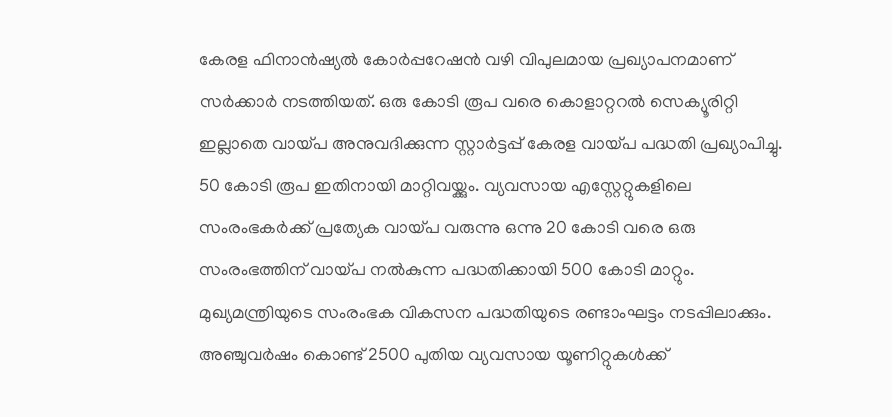കേരള ഫിനാൻഷ്യൽ കോർപ്പറേഷൻ വഴി വിപുലമായ പ്രഖ്യാപനമാണ് സർക്കാർ നടത്തിയത്. ഒരു കോടി രൂപ വരെ കൊളാറ്ററൽ സെക്യൂരിറ്റി ഇല്ലാതെ വായ്പ അനുവദിക്കുന്ന സ്റ്റാർട്ടപ്പ് കേരള വായ്പ പദ്ധതി പ്രഖ്യാപിച്ചു. 50 കോടി രൂപ ഇതിനായി മാറ്റിവയ്ക്കും. വ്യവസായ എസ്റ്റേറ്റുകളിലെ സംരംഭകർക്ക് പ്രത്യേക വായ്പ വരുന്നു ഒന്നു 20 കോടി വരെ ഒരു സംരംഭത്തിന് വായ്പ നൽകുന്ന പദ്ധതിക്കായി 500 കോടി മാറ്റും. മുഖ്യമന്ത്രിയുടെ സംരംഭക വികസന പദ്ധതിയുടെ രണ്ടാംഘട്ടം നടപ്പിലാക്കും. അഞ്ചുവർഷം കൊണ്ട് 2500 പുതിയ വ്യവസായ യൂണിറ്റുകൾക്ക്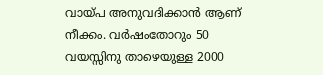വായ്പ അനുവദിക്കാൻ ആണ് നീക്കം. വർഷംതോറും 50 വയസ്സിനു താഴെയുള്ള 2000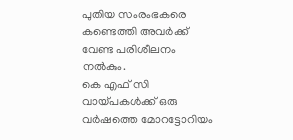പുതിയ സംരംഭകരെ കണ്ടെത്തി അവർക്ക് വേണ്ട പരിശീലനം നൽകും.
കെ എഫ് സി വായ്പകൾക്ക് ഒരു വർഷത്തെ മോറട്ടോറിയം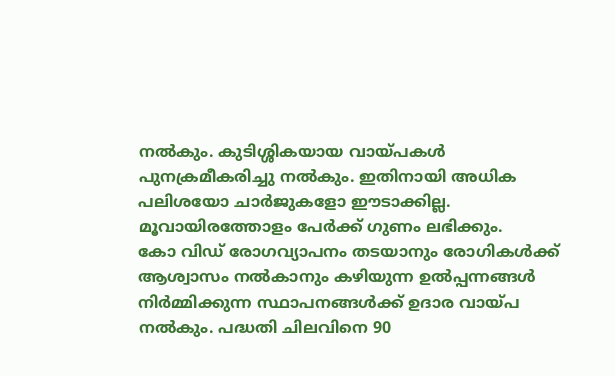നൽകും. കുടിശ്ശികയായ വായ്പകൾ പുനക്രമീകരിച്ചു നൽകും. ഇതിനായി അധിക പലിശയോ ചാർജുകളോ ഈടാക്കില്ല. മൂവായിരത്തോളം പേർക്ക് ഗുണം ലഭിക്കും.
കോ വിഡ് രോഗവ്യാപനം തടയാനും രോഗികൾക്ക് ആശ്വാസം നൽകാനും കഴിയുന്ന ഉൽപ്പന്നങ്ങൾ നിർമ്മിക്കുന്ന സ്ഥാപനങ്ങൾക്ക് ഉദാര വായ്പ നൽകും. പദ്ധതി ചിലവിനെ 90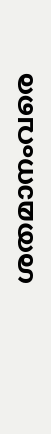ശതമാനംവരെ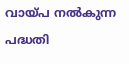വായ്പ നൽകുന്ന പദ്ധതി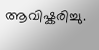ആവിഷ്കരിച്ചു.